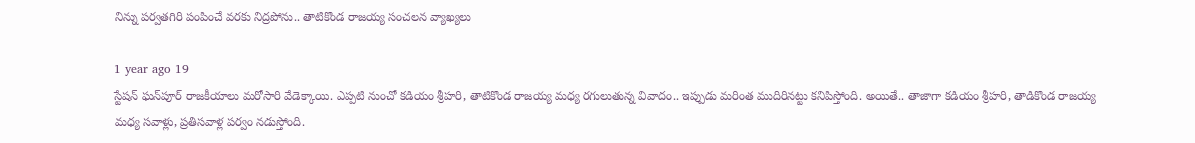నిన్ను పర్వతగిరి పంపించే వరకు నిద్రపోను.. తాటికొండ రాజయ్య సంచలన వ్యాఖ్యలు

1 year ago 19
స్టేషన్ ఘన్‌పూర్ రాజకీయాలు మరోసారి వేడెక్కాయి. ఎప్పటి నుంచో కడియం శ్రీహరి, తాటికొండ రాజయ్య మధ్య రగులుతున్న వివాదం.. ఇప్పుడు మరింత ముదిరినట్టు కనిపిస్తోంది. అయితే.. తాజాగా కడియం శ్రీహరి, తాడికొండ రాజయ్య మధ్య సవాళ్లు, ప్రతిసవాళ్ల పర్వం నడుస్తోంది.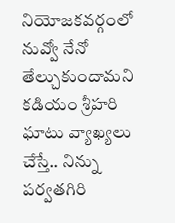నియోజకవర్గంలో నువ్వో నేనో తేల్చుకుందామని కడియం శ్రీహరి ఘాటు వ్యాఖ్యలు చేస్తే.. నిన్ను పర్వతగిరి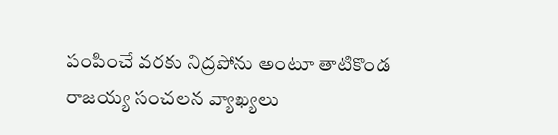పంపించే వరకు నిద్రపోను అంటూ తాటికొండ రాజయ్య సంచలన వ్యాఖ్యలు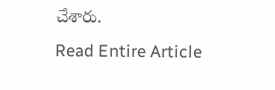చేశారు.
Read Entire Article